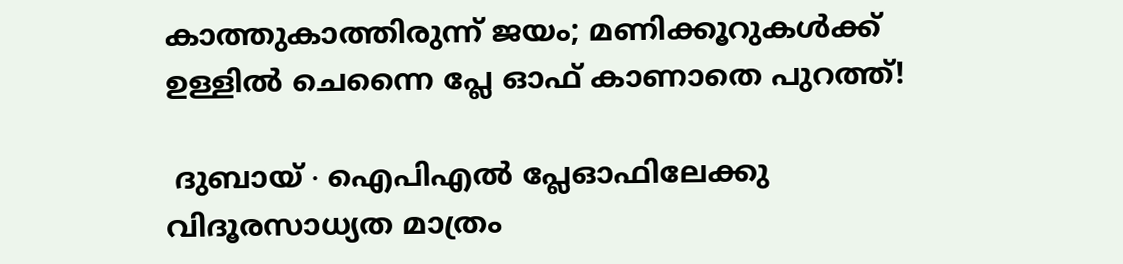കാത്തുകാത്തിരുന്ന് ജയം; മണിക്കൂറുകൾക്ക് ഉള്ളിൽ ചെന്നൈ പ്ലേ ഓഫ് കാണാതെ പുറത്ത്!

 ദുബായ് ∙ ഐപിഎൽ പ്ലേഓഫിലേക്കു വിദൂരസാധ്യത മാത്രം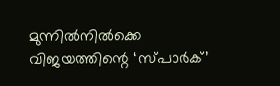മുന്നിൽനിൽക്കെ വിജയത്തിന്റെ ‘സ്പാർക്’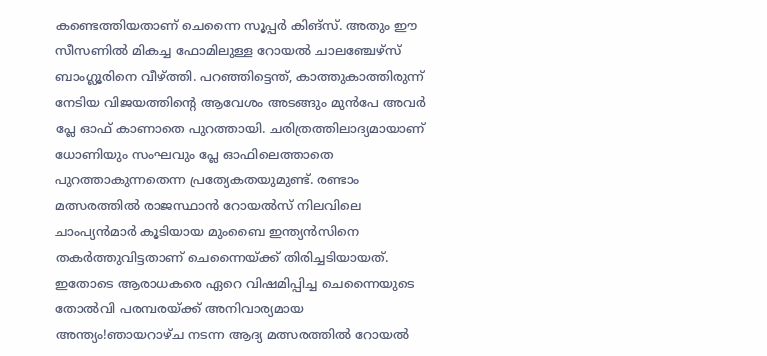കണ്ടെത്തിയതാണ് ചെന്നൈ സൂപ്പർ കിങ്സ്. അതും ഈ സീസണിൽ മികച്ച ഫോമിലുള്ള റോയൽ ചാലഞ്ചേഴ്സ് ബാംഗ്ലൂരിനെ വീഴ്ത്തി. പറഞ്ഞിട്ടെന്ത്, കാത്തുകാത്തിരുന്ന് നേടിയ വിജയത്തിന്റെ ആവേശം അടങ്ങും മുൻപേ അവർ പ്ലേ ഓഫ് കാണാതെ പുറത്തായി. ചരിത്രത്തിലാദ്യമായാണ് ധോണിയും സംഘവും പ്ലേ ഓഫിലെത്താതെ പുറത്താകുന്നതെന്ന പ്രത്യേകതയുമുണ്ട്. രണ്ടാം മത്സരത്തിൽ രാജസ്ഥാൻ റോയൽസ് നിലവിലെ ചാംപ്യൻമാർ കൂടിയായ മുംബൈ ഇന്ത്യൻസിനെ തകർത്തുവിട്ടതാണ് ചെന്നൈയ്‌ക്ക് തിരിച്ചടിയായത്. ഇതോടെ ആരാധകരെ ഏറെ വിഷമിപ്പിച്ച ചെന്നൈയുടെ തോൽവി പരമ്പരയ്ക്ക് അനിവാര്യമായ അന്ത്യം!ഞായറാഴ്ച നടന്ന ആദ്യ മത്സരത്തിൽ റോയൽ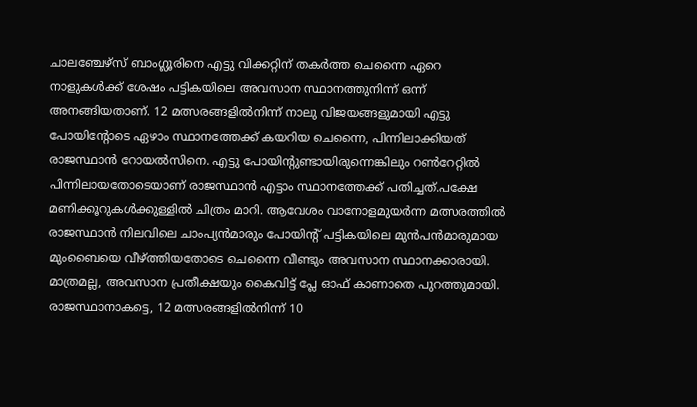ചാലഞ്ചേഴ്സ് ബാംഗ്ലൂരിനെ എട്ടു വിക്കറ്റിന് തകർത്ത ചെന്നൈ ഏറെ നാളുകൾക്ക് ശേഷം പട്ടികയിലെ അവസാന സ്ഥാനത്തുനിന്ന് ഒന്ന് അനങ്ങിയതാണ്. 12 മത്സരങ്ങളിൽനിന്ന് നാലു വിജയങ്ങളുമായി എട്ടു പോയിന്റോടെ ഏഴാം സ്ഥാനത്തേക്ക് കയറിയ ചെന്നൈ, പിന്നിലാക്കിയത് രാജസ്ഥാൻ റോയൽസിനെ. എട്ടു പോയിന്റുണ്ടായിരുന്നെങ്കിലും റൺറേറ്റിൽ പിന്നിലായതോടെയാണ് രാജസ്ഥാൻ എട്ടാം സ്ഥാനത്തേക്ക് പതിച്ചത്.പക്ഷേ മണിക്കൂറുകൾക്കുള്ളിൽ ചിത്രം മാറി. ആവേശം വാനോളമുയർന്ന മത്സരത്തിൽ രാജസ്ഥാൻ നിലവിലെ ചാംപ്യൻമാരും പോയിന്റ് പട്ടികയിലെ മുൻപൻമാരുമായ മുംബൈയെ വീഴ്ത്തിയതോടെ ചെന്നൈ വീണ്ടും അവസാന സ്ഥാനക്കാരായി. മാത്രമല്ല, അവസാന പ്രതീക്ഷയും കൈവിട്ട് പ്ലേ ഓഫ് കാണാതെ പുറത്തുമായി. രാജസ്ഥാനാകട്ടെ, 12 മത്സരങ്ങളിൽനിന്ന് 10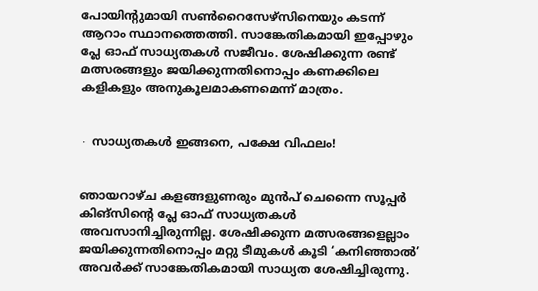പോയിന്റുമായി സൺറൈസേഴ്സിനെയും കടന്ന് ആറാം സ്ഥാനത്തെത്തി. സാങ്കേതികമായി ഇപ്പോഴും പ്ലേ ഓഫ് സാധ്യതകൾ സജീവം. ശേഷിക്കുന്ന രണ്ട് മത്സരങ്ങളും ജയിക്കുന്നതിനൊപ്പം കണക്കിലെ കളികളും അനുകൂലമാകണമെന്ന് മാത്രം.


∙ സാധ്യതകൾ ഇങ്ങനെ, പക്ഷേ വിഫലം!


ഞായറാഴ്ച കളങ്ങളുണരും മുൻപ് ചെന്നൈ സൂപ്പർ കിങ്സിന്റെ പ്ലേ ഓഫ് സാധ്യതകൾ അവസാനിച്ചിരുന്നില്ല. ശേഷിക്കുന്ന മത്സരങ്ങളെല്ലാം ജയിക്കുന്നതിനൊപ്പം മറ്റു ടീമുകൾ കൂടി ‘കനിഞ്ഞാൽ’ അവർക്ക് സാങ്കേതികമായി സാധ്യത ശേഷിച്ചിരുന്നു.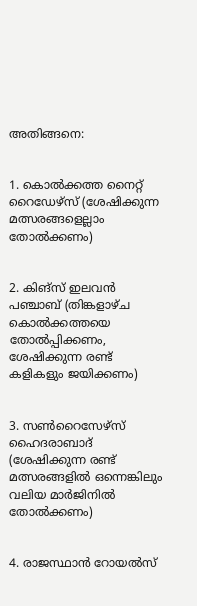അതിങ്ങനെ:


1. കൊൽക്കത്ത നൈറ്റ് റൈഡേഴ്സ് (ശേഷിക്കുന്ന മത്സരങ്ങളെല്ലാം തോൽക്കണം)


2. കിങ്സ് ഇലവൻ പഞ്ചാബ് (തിങ്കളാഴ്ച കൊൽക്കത്തയെ തോൽപ്പിക്കണം, ശേഷിക്കുന്ന രണ്ട് കളികളും ജയിക്കണം)


3. സൺറൈസേഴ്സ് ഹൈദരാബാദ് (ശേഷിക്കുന്ന രണ്ട് മത്സരങ്ങളിൽ ഒന്നെങ്കിലും വലിയ മാർജിനിൽ തോൽക്കണം)


4. രാജസ്ഥാൻ റോയൽസ്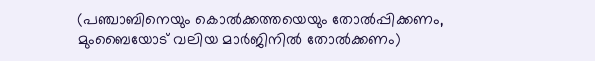(പഞ്ചാബിനെയും കൊൽക്കത്തയെയും തോൽപ്പിക്കണം, മുംബൈയോട് വലിയ മാർജിനിൽ തോൽക്കണം)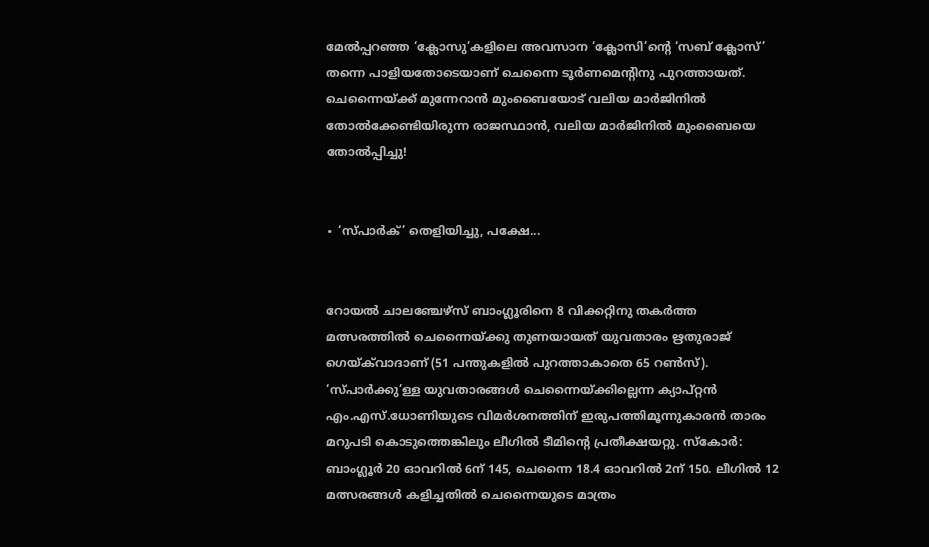മേൽപ്പറഞ്ഞ ‘ക്ലോസു’കളിലെ അവസാന ‘ക്ലോസി’ന്റെ ‘സബ് ക്ലോസ്’ തന്നെ പാളിയതോടെയാണ് ചെന്നൈ ടൂർണമെന്റിനു പുറത്തായത്. ചെന്നൈയ്ക്ക് മുന്നേറാൻ മുംബൈയോട് വലിയ മാർജിനിൽ തോൽക്കേണ്ടിയിരുന്ന രാജസ്ഥാൻ, വലിയ മാർജിനിൽ മുംബൈയെ തോൽപ്പിച്ചു!


∙ ‘സ്പാർക്’ തെളിയിച്ചു, പക്ഷേ...


റോയൽ ചാലഞ്ചേഴ്സ് ബാംഗ്ലൂരിനെ 8 വിക്കറ്റിനു തകർത്ത മത്സരത്തിൽ ചെന്നൈയ്ക്കു തുണയായത് യുവതാരം ഋതുരാജ് ഗെയ്‍ക്‌വാദാണ് (51 പന്തുകളിൽ പുറത്താകാതെ 65 റൺസ്). ‘സ്പാർക്കു’ള്ള യുവതാരങ്ങൾ ചെന്നൈയ്ക്കില്ലെന്ന ക്യാപ്റ്റൻ എം.എസ്.ധോണിയുടെ വിമർശനത്തിന് ഇരുപത്തിമൂന്നുകാരൻ താരം മറുപടി കൊടുത്തെങ്കിലും ലീഗിൽ ടീമിന്റെ പ്രതീക്ഷയറ്റു. സ്കോർ: ബാംഗ്ലൂർ 20 ഓവറിൽ 6ന് 145, ചെന്നൈ 18.4 ഓവറിൽ 2ന് 150. ലീഗിൽ 12 മത്സരങ്ങൾ കളിച്ചതിൽ ചെന്നൈയുടെ മാത്രം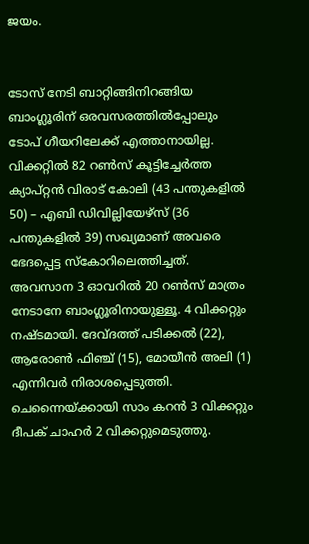ജയം.


ടോസ് നേടി ബാറ്റിങ്ങിനിറങ്ങിയ ബാംഗ്ലൂരിന് ഒരവസരത്തിൽപ്പോലും ടോപ് ഗീയറിലേക്ക് എത്താനായില്ല. വിക്കറ്റിൽ 82 റൺസ് കൂട്ടിച്ചേർത്ത ക്യാപ്റ്റൻ വിരാട് കോലി (43 പന്തുകളിൽ 50) – എബി ഡിവില്ലിയേഴ്സ് (36 പന്തുകളിൽ 39) സഖ്യമാണ് അവരെ ഭേദപ്പെട്ട സ്കോറിലെത്തിച്ചത്. അവസാന 3 ഓവറിൽ 20 റൺസ് മാത്രം നേടാനേ ബാംഗ്ലൂരിനായുള്ളൂ. 4 വിക്കറ്റും നഷ്ടമായി. ദേവ്‌ദത്ത് പടിക്കൽ (22), ആരോൺ ഫിഞ്ച് (15), മോയീൻ അലി (1) എന്നിവർ നിരാശപ്പെടുത്തി. ചെന്നൈയ്ക്കായി സാം കറൻ 3 വിക്കറ്റും ദീപക് ചാഹർ 2 വിക്കറ്റുമെടുത്തു.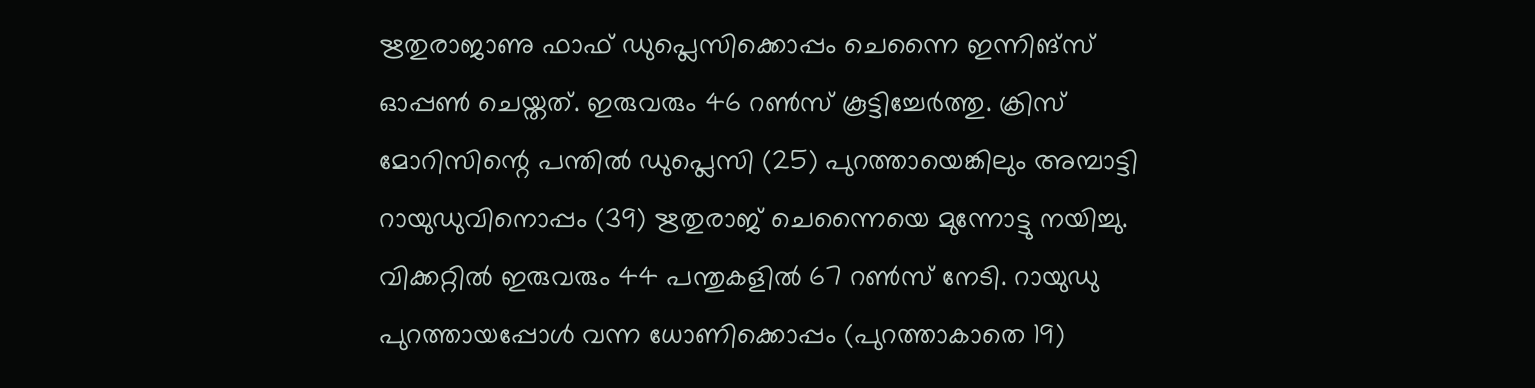ഋതുരാജാണു ഫാഫ് ഡുപ്ലെസിക്കൊപ്പം ചെന്നൈ ഇന്നിങ്സ് ഓപ്പൺ ചെയ്തത്. ഇരുവരും 46 റൺസ് കൂട്ടിച്ചേർത്തു. ക്രിസ് മോറിസിന്റെ പന്തിൽ ഡുപ്ലെസി (25) പുറത്തായെങ്കിലും അമ്പാട്ടി റായുഡുവിനൊപ്പം (39) ഋതുരാജ് ചെന്നൈയെ മുന്നോട്ടു നയിച്ചു. വിക്കറ്റിൽ ഇരുവരും 44 പന്തുകളിൽ 67 റൺസ് നേടി. റായുഡു പുറത്തായപ്പോൾ വന്ന ധോണിക്കൊപ്പം (പുറത്താകാതെ 19)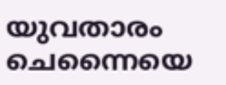യുവതാരം ചെന്നൈയെ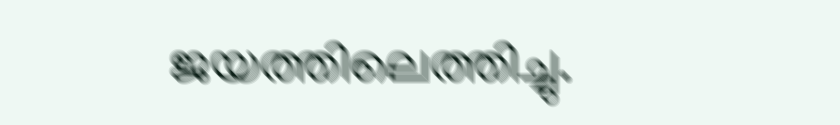ജയത്തിലെത്തിച്ചു.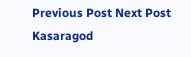Previous Post Next Post
Kasaragod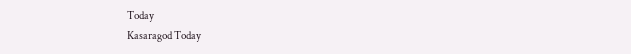Today
Kasaragod Today